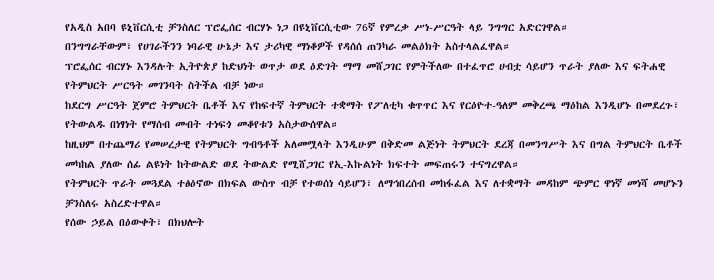የአዲስ አበባ ዩኒቨርሲቲ ቻንስለር ፕሮፌሰር ብርሃኑ ነጋ በዩኒቨርሲቲው 76ኛ የምረቃ ሥነ-ሥርዓት ላይ ንግግር አድርገዋል።
በንግግራቸውም፣ የሀገራችንን ነባራዊ ሁኔታ እና ታሪካዊ ማነቆዎች የዳሰሰ ጠንካራ መልዕክት አስተላልፈዋል።
ፕሮፌሰር ብርሃኑ እንዳሉት ኢትዮጵያ ከድህነት ወጥታ ወደ ዕድገት ማማ መሸጋገር የምትችለው በተፈጥሮ ሀብቷ ሳይሆን ጥራት ያለው እና ፍትሐዊ የትምህርት ሥርዓት መገንባት ስትችል ብቻ ነው።
ከደርግ ሥርዓት ጀምሮ ትምህርት ቤቶች እና የከፍተኛ ትምህርት ተቋማት የፖለቲካ ቁጥጥር እና የርዕዮተ-ዓለም መቅረጫ ማዕከል እንዲሆኑ በመደረጉ፣ የትውልዱ በነፃነት የማሰብ መብት ተነፍጎ መቆየቱን አስታውሰዋል።
ከዚህም በተጨማሪ የመሠረታዊ የትምህርት ግብዓቶች አለመሟላት እንዲሁም በቅድመ ልጅነት ትምህርት ደረጃ በመንግሥት እና በግል ትምህርት ቤቶች መካከል ያለው ሰፊ ልዩነት ከትውልድ ወደ ትውልድ የሚሸጋገር የኢ-እኩልነት ክፍተት መፍጠሩን ተናግረዋል።
የትምህርት ጥራት መጓደል ተፅዕኖው በክፍል ውስጥ ብቻ የተወሰነ ሳይሆን፣ ለማኅበረሰብ መከፋፈል እና ለተቋማት መዳከም ጭምር ዋነኛ መነሻ መሆኑን ቻንስለሩ አስረድተዋል።
የሰው ኃይል በዕውቀት፣ በክህሎት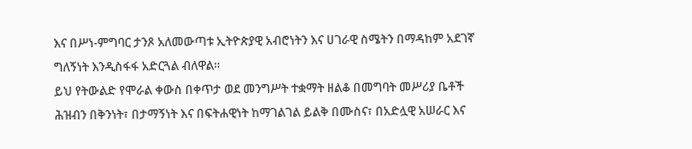እና በሥነ-ምግባር ታንጾ አለመውጣቱ ኢትዮጵያዊ አብሮነትን እና ሀገራዊ ስሜትን በማዳከም አደገኛ ግለኝነት እንዲስፋፋ አድርጓል ብለዋል።
ይህ የትውልድ የሞራል ቀውስ በቀጥታ ወደ መንግሥት ተቋማት ዘልቆ በመግባት መሥሪያ ቤቶች ሕዝብን በቅንነት፣ በታማኝነት እና በፍትሐዊነት ከማገልገል ይልቅ በሙስና፣ በአድሏዊ አሠራር እና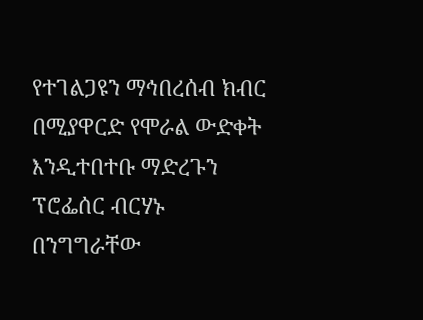የተገልጋዩን ማኅበረሰብ ክብር በሚያዋርድ የሞራል ውድቀት እንዲተበተቡ ማድረጉን ፕሮፌሰር ብርሃኑ በንግግራቸው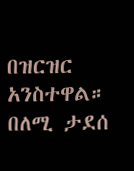በዝርዝር አንስተዋል።
በለሚ ታደሰ